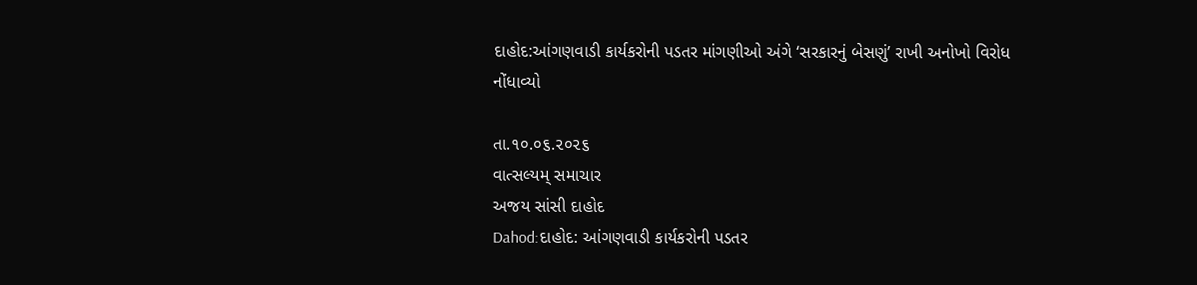દાહોદ:આંગણવાડી કાર્યકરોની પડતર માંગણીઓ અંગે ‘સરકારનું બેસણું’ રાખી અનોખો વિરોધ નોંધાવ્યો

તા.૧૦.૦૬.૨૦૨૬
વાત્સલ્યમ્ સમાચાર
અજય સાંસી દાહોદ
Dahod:દાહોદ: આંગણવાડી કાર્યકરોની પડતર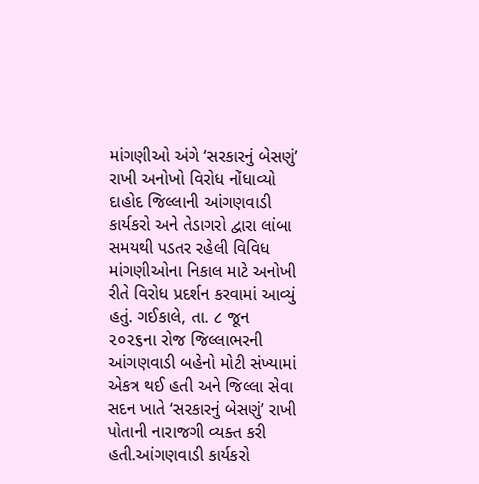માંગણીઓ અંગે ‘સરકારનું બેસણું’ રાખી અનોખો વિરોધ નોંધાવ્યો
દાહોદ જિલ્લાની આંગણવાડી કાર્યકરો અને તેડાગરો દ્વારા લાંબા સમયથી પડતર રહેલી વિવિધ માંગણીઓના નિકાલ માટે અનોખી રીતે વિરોધ પ્રદર્શન કરવામાં આવ્યું હતું. ગઈકાલે, તા. ૮ જૂન ૨૦૨૬ના રોજ જિલ્લાભરની આંગણવાડી બહેનો મોટી સંખ્યામાં એકત્ર થઈ હતી અને જિલ્લા સેવા સદન ખાતે ‘સરકારનું બેસણું’ રાખી પોતાની નારાજગી વ્યક્ત કરી હતી.આંગણવાડી કાર્યકરો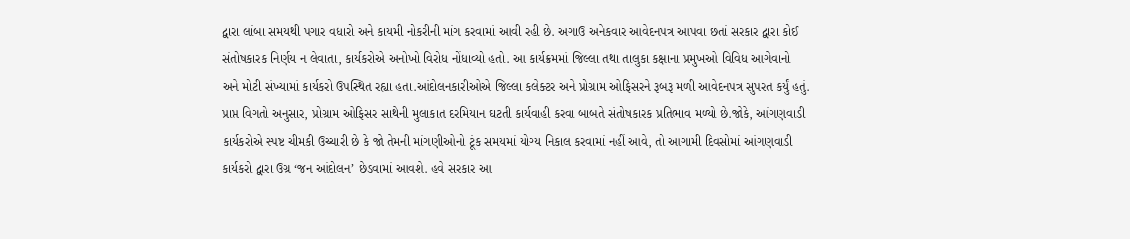દ્વારા લાંબા સમયથી પગાર વધારો અને કાયમી નોકરીની માંગ કરવામાં આવી રહી છે. અગાઉ અનેકવાર આવેદનપત્ર આપવા છતાં સરકાર દ્વારા કોઈ સંતોષકારક નિર્ણય ન લેવાતા, કાર્યકરોએ અનોખો વિરોધ નોંધાવ્યો હતો. આ કાર્યક્રમમાં જિલ્લા તથા તાલુકા કક્ષાના પ્રમુખઓ વિવિધ આગેવાનો અને મોટી સંખ્યામાં કાર્યકરો ઉપસ્થિત રહ્યા હતા.આંદોલનકારીઓએ જિલ્લા કલેક્ટર અને પ્રોગ્રામ ઓફિસરને રૂબરૂ મળી આવેદનપત્ર સુપરત કર્યું હતું. પ્રાપ્ત વિગતો અનુસાર, પ્રોગ્રામ ઓફિસર સાથેની મુલાકાત દરમિયાન ઘટતી કાર્યવાહી કરવા બાબતે સંતોષકારક પ્રતિભાવ મળ્યો છે.જોકે, આંગણવાડી કાર્યકરોએ સ્પષ્ટ ચીમકી ઉચ્ચારી છે કે જો તેમની માંગણીઓનો ટૂંક સમયમાં યોગ્ય નિકાલ કરવામાં નહીં આવે, તો આગામી દિવસોમાં આંગણવાડી કાર્યકરો દ્વારા ઉગ્ર ‘જન આંદોલન’ છેડવામાં આવશે. હવે સરકાર આ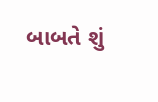બાબતે શું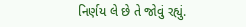નિર્ણય લે છે તે જોવું રહ્યું.